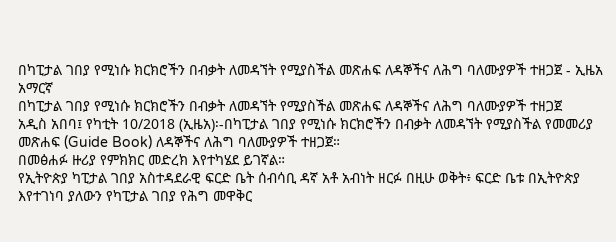በካፒታል ገበያ የሚነሱ ክርክሮችን በብቃት ለመዳኘት የሚያስችል መጽሐፍ ለዳኞችና ለሕግ ባለሙያዎች ተዘጋጀ - ኢዜአ አማርኛ
በካፒታል ገበያ የሚነሱ ክርክሮችን በብቃት ለመዳኘት የሚያስችል መጽሐፍ ለዳኞችና ለሕግ ባለሙያዎች ተዘጋጀ
አዲስ አበባ፤ የካቲት 10/2018 (ኢዜአ)፡-በካፒታል ገበያ የሚነሱ ክርክሮችን በብቃት ለመዳኘት የሚያስችል የመመሪያ መጽሐፍ (Guide Book) ለዳኞችና ለሕግ ባለሙያዎች ተዘጋጀ።
በመፅሐፉ ዙሪያ የምክክር መድረክ እየተካሄደ ይገኛል።
የኢትዮጵያ ካፒታል ገበያ አስተዳደራዊ ፍርድ ቤት ሰብሳቢ ዳኛ አቶ አብነት ዘርፉ በዚሁ ወቅት፥ ፍርድ ቤቱ በኢትዮጵያ እየተገነባ ያለውን የካፒታል ገበያ የሕግ መዋቅር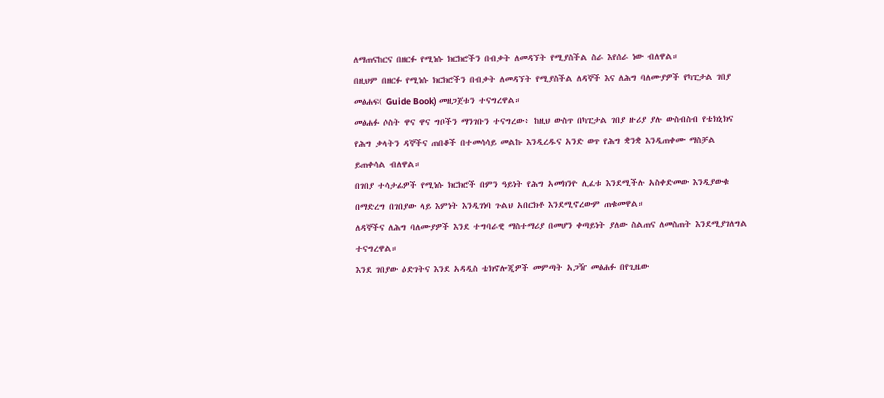ለማጠናከርና በዘርፉ የሚነሱ ክርክሮችን በብቃት ለመዳኘት የሚያስችል ስራ እየሰራ ነው ብለዋል።
በዚህም በዘርፉ የሚነሱ ክርክሮችን በብቃት ለመዳኘት የሚያስችል ለዳኞች እና ለሕግ ባለሙያዎች የካፒታል ገበያ መፅሐፍ( Guide Book) መዘጋጀቱን ተናግረዋል።
መፅሐፉ ሶስት ዋና ዋና ግቦችን ማንገቡን ተናግረው፥ ከዚህ ውስጥ በካፒታል ገበያ ዙሪያ ያሉ ውስብስብ የቴክኒክና የሕግ ቃላትን ዳኞችና ጠበቆች በተመሳሳይ መልኩ እንዲረዱና አንድ ወጥ የሕግ ቋንቋ እንዲጠቀሙ ማስቻል ይጠቀሳል ብለዋል።
በገበያ ተሳታፊዎች የሚነሱ ክርክሮች በምን ዓይነት የሕግ አመክንዮ ሊፈቱ እንደሚችሉ አስቀድመው እንዲያውቁ በማድረግ በገበያው ላይ እምነት እንዲገነባ ጉልህ አበርክቶ እንደሚኖረውም ጠቁመዋል።
ለዳኞችና ለሕግ ባለሙያዎች እንደ ተግባራዊ ማስተማሪያ በመሆን ቀጣይነት ያለው ስልጠና ለመስጠት እንደሚያገለግል ተናግረዋል።
እንደ ገበያው ዕድገትና እንደ አዳዲስ ቴክኖሎጂዎች መምጣት አጋዥ መፅሐፉ በየጊዜው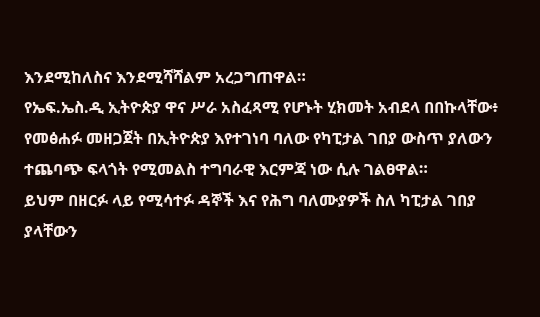እንደሚከለስና እንደሚሻሻልም አረጋግጠዋል።
የኤፍ.ኤስ.ዲ ኢትዮጵያ ዋና ሥራ አስፈጻሚ የሆኑት ሂክመት አብደላ በበኩላቸው፥ የመፅሐፉ መዘጋጀት በኢትዮጵያ እየተገነባ ባለው የካፒታል ገበያ ውስጥ ያለውን ተጨባጭ ፍላጎት የሚመልስ ተግባራዊ እርምጃ ነው ሲሉ ገልፀዋል።
ይህም በዘርፉ ላይ የሚሳተፉ ዳኞች እና የሕግ ባለሙያዎች ስለ ካፒታል ገበያ ያላቸውን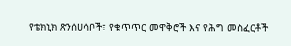የቴክኒክ ጽንሰሀሳቦች፣ የቁጥጥር መዋቅሮች እና የሕግ መስፈርቶች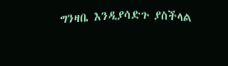ግንዛቤ እንዲያሳድጉ ያስችላል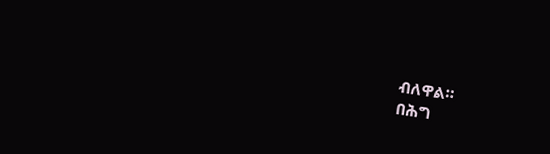ብለዋል።
በሕግ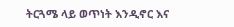ትርጓሜ ላይ ወጥነት እንዲኖር እና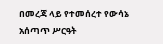በመረጃ ላይ የተመሰረተ የውሳኔ አሰጣጥ ሥርዓት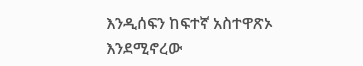እንዲሰፍን ከፍተኛ አስተዋጽኦ እንደሚኖረው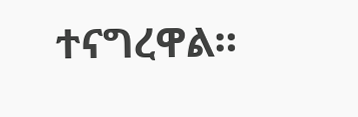ተናግረዋል።